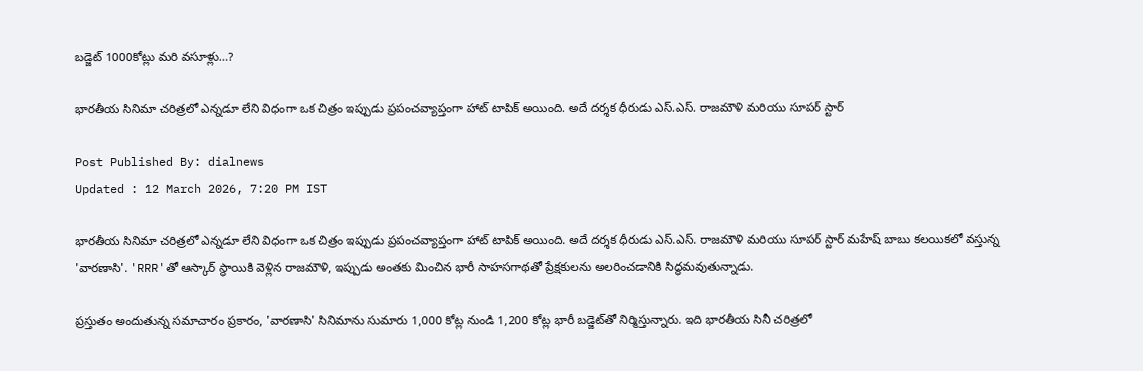బడ్జెట్ 1000కోట్లు మరి వసూళ్లు…?

భారతీయ సినిమా చరిత్రలో ఎన్నడూ లేని విధంగా ఒక చిత్రం ఇప్పుడు ప్రపంచవ్యాప్తంగా హాట్ టాపిక్ అయింది. అదే దర్శక ధీరుడు ఎస్.ఎస్. రాజమౌళి మరియు సూపర్ స్టార్

Post Published By: dialnews
Updated : 12 March 2026, 7:20 PM IST

భారతీయ సినిమా చరిత్రలో ఎన్నడూ లేని విధంగా ఒక చిత్రం ఇప్పుడు ప్రపంచవ్యాప్తంగా హాట్ టాపిక్ అయింది. అదే దర్శక ధీరుడు ఎస్.ఎస్. రాజమౌళి మరియు సూపర్ స్టార్ మహేష్ బాబు కలయికలో వస్తున్న 'వారణాసి'. 'RRR'తో ఆస్కార్ స్థాయికి వెళ్లిన రాజమౌళి, ఇప్పుడు అంతకు మించిన భారీ సాహసగాథతో ప్రేక్షకులను అలరించడానికి సిద్ధమవుతున్నాడు.

ప్రస్తుతం అందుతున్న సమాచారం ప్రకారం, 'వారణాసి' సినిమాను సుమారు 1,000 కోట్ల నుండి 1,200 కోట్ల భారీ బడ్జెట్‌తో నిర్మిస్తున్నారు. ఇది భారతీయ సినీ చరిత్రలో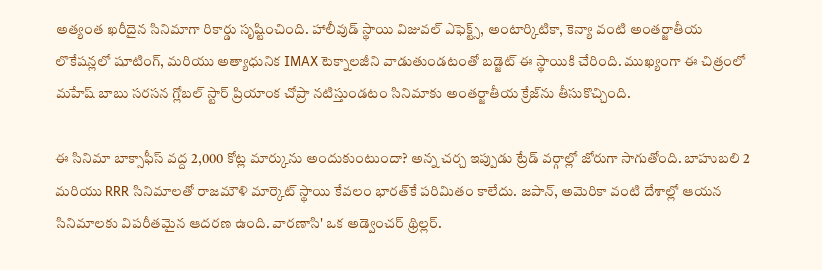అత్యంత ఖరీదైన సినిమాగా రికార్డు సృష్టించింది. హాలీవుడ్ స్థాయి విజువల్ ఎఫెక్ట్స్, అంటార్కిటికా, కెన్యా వంటి అంతర్జాతీయ లొకేషన్లలో షూటింగ్, మరియు అత్యాధునిక IMAX టెక్నాలజీని వాడుతుండటంతో బడ్జెట్ ఈ స్థాయికి చేరింది. ముఖ్యంగా ఈ చిత్రంలో మహేష్ బాబు సరసన గ్లోబల్ స్టార్ ప్రియాంక చోప్రా నటిస్తుండటం సినిమాకు అంతర్జాతీయ క్రేజ్‌ను తీసుకొచ్చింది.

ఈ సినిమా బాక్సాఫీస్ వద్ద 2,000 కోట్ల మార్కును అందుకుంటుందా? అన్న చర్చ ఇప్పుడు ట్రేడ్ వర్గాల్లో జోరుగా సాగుతోంది. బాహుబలి 2 మరియు RRR సినిమాలతో రాజమౌళి మార్కెట్ స్థాయి కేవలం భారత్‌కే పరిమితం కాలేదు. జపాన్, అమెరికా వంటి దేశాల్లో ఆయన సినిమాలకు విపరీతమైన ఆదరణ ఉంది. వారణాసి' ఒక అడ్వెంచర్ థ్రిల్లర్.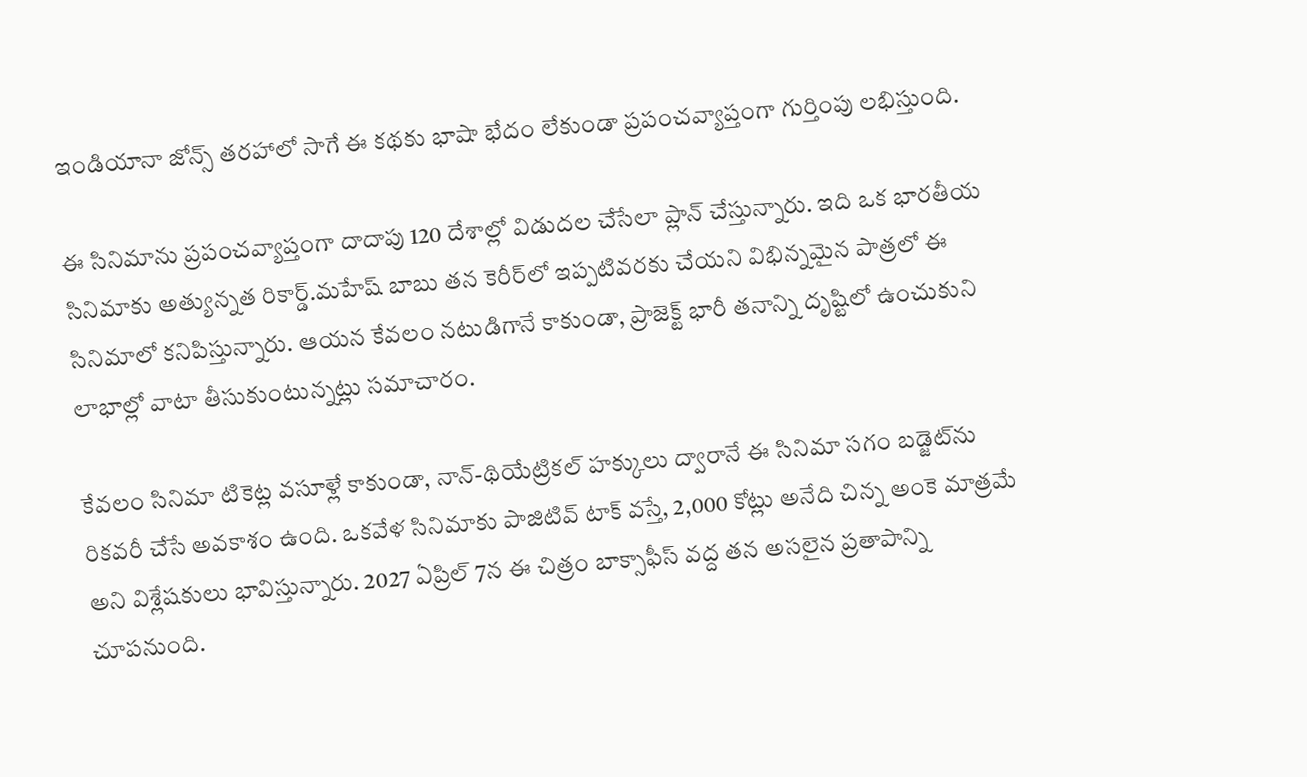ఇండియానా జోన్స్ తరహాలో సాగే ఈ కథకు భాషా భేదం లేకుండా ప్రపంచవ్యాప్తంగా గుర్తింపు లభిస్తుంది.

ఈ సినిమాను ప్రపంచవ్యాప్తంగా దాదాపు 120 దేశాల్లో విడుదల చేసేలా ప్లాన్ చేస్తున్నారు. ఇది ఒక భారతీయ సినిమాకు అత్యున్నత రికార్డ్.మహేష్ బాబు తన కెరీర్‌లో ఇప్పటివరకు చేయని విభిన్నమైన పాత్రలో ఈ సినిమాలో కనిపిస్తున్నారు. ఆయన కేవలం నటుడిగానే కాకుండా, ప్రాజెక్ట్ భారీ తనాన్ని దృష్టిలో ఉంచుకుని లాభాల్లో వాటా తీసుకుంటున్నట్లు సమాచారం.

కేవలం సినిమా టికెట్ల వసూళ్లే కాకుండా, నాన్-థియేట్రికల్ హక్కులు ద్వారానే ఈ సినిమా సగం బడ్జెట్‌ను రికవరీ చేసే అవకాశం ఉంది. ఒకవేళ సినిమాకు పాజిటివ్ టాక్ వస్తే, 2,000 కోట్లు అనేది చిన్న అంకె మాత్రమే అని విశ్లేషకులు భావిస్తున్నారు. 2027 ఏప్రిల్ 7న ఈ చిత్రం బాక్సాఫీస్ వద్ద తన అసలైన ప్రతాపాన్ని చూపనుంది.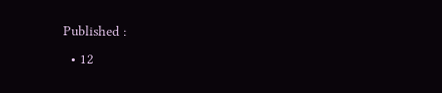Published :
  • 12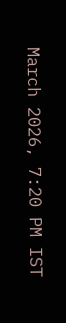March 2026, 7:20 PM IST